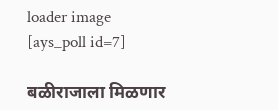loader image
[ays_poll id=7]

बळीराजाला मिळणार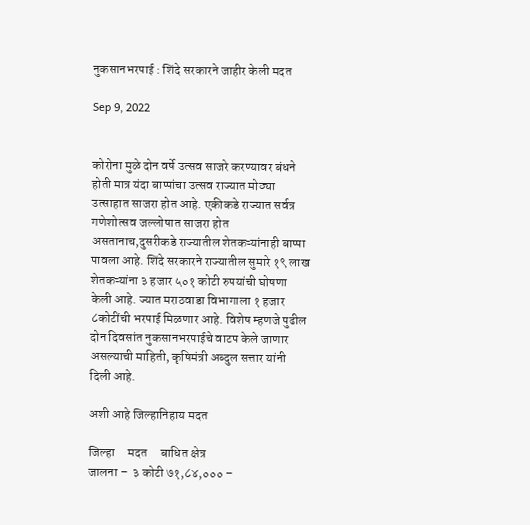नुकसानभरपाई : शिंदे सरकारने जाहीर केली मदत

Sep 9, 2022


कोरोना मुळे दोन वर्षे उत्सव साजरे करण्यावर बंधने होती मात्र यंदा बाप्पांचा उत्सव राज्यात मोठ्या उत्साहात साजरा होत आहे. एकीकडे राज्यात सर्वत्र गणेशोत्सव जल्लोषात साजरा होत असतानाच,दुसरीकडे राज्यातील शेतकऱ्यांनाही बाप्पा पावला आहे. शिंदे सरकारने राज्यातील सुमारे १९ लाख शेतकऱ्यांना ३ हजार ५०१ कोटी रुपयांची घोषणा केली आहे. ज्यात मराठवाडा विभागाला १ हजार ८कोटींची भरपाई मिळणार आहे. विशेष म्हणजे पुढील दोन दिवसांत नुकसानभरपाईचे वाटप केले जाणार असल्याची माहिती, कृषिमंत्री अब्दुल सत्तार यांनी दिली आहे.

अशी आहे जिल्हानिहाय मदत

जिल्हा     मदत     बाधित क्षेत्र
जालना –  ३ कोटी ७१,८४,००० –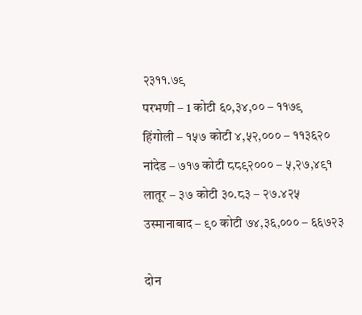२३११.७९
परभणी – 1 कोटी ६०,३४,०० – ११७९
हिंगोली – १५७ कोटी ४,५२,००० – ११३६२०
नांदेड – ७१७ कोटी ८८९२००० – ५,२७,४९१
लातूर – ३७ कोटी ३०.८३ – २७.४२५
उस्मानाबाद – ९० कोटी ७४,३६,००० – ६६७२३

दोन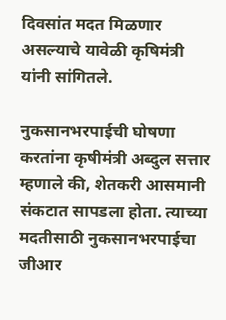दिवसांत मदत मिळणार असल्याचे यावेळी कृषिमंत्री यांनी सांगितले.

नुकसानभरपाईची घोषणा करतांना कृषीमंत्री अब्दुल सत्तार म्हणाले की, शेतकरी आसमानी संकटात सापडला होता. त्याच्या मदतीसाठी नुकसानभरपाईचा जीआर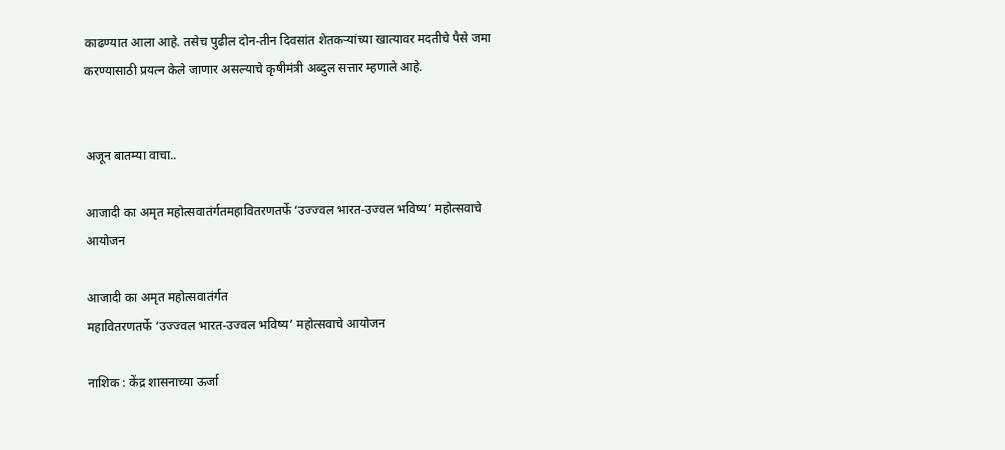काढण्यात आला आहे. तसेच पुढील दोन-तीन दिवसांत शेतकऱ्यांच्या खात्यावर मदतीचे पैसे जमा करण्यासाठी प्रयत्न केले जाणार असल्याचे कृषीमंत्री अब्दुल सत्तार म्हणाले आहे.


अजून बातम्या वाचा..

आजादी का अमृत महोत्सवातंर्गतमहावितरणतर्फे ‘उज्ज्वल भारत-उज्वल भविष्य’ महोत्सवाचे आयोजन

आजादी का अमृत महोत्सवातंर्गत
महावितरणतर्फे ‘उज्ज्वल भारत-उज्वल भविष्य’ महोत्सवाचे आयोजन

नाशिक : केंद्र शासनाच्या ऊर्जा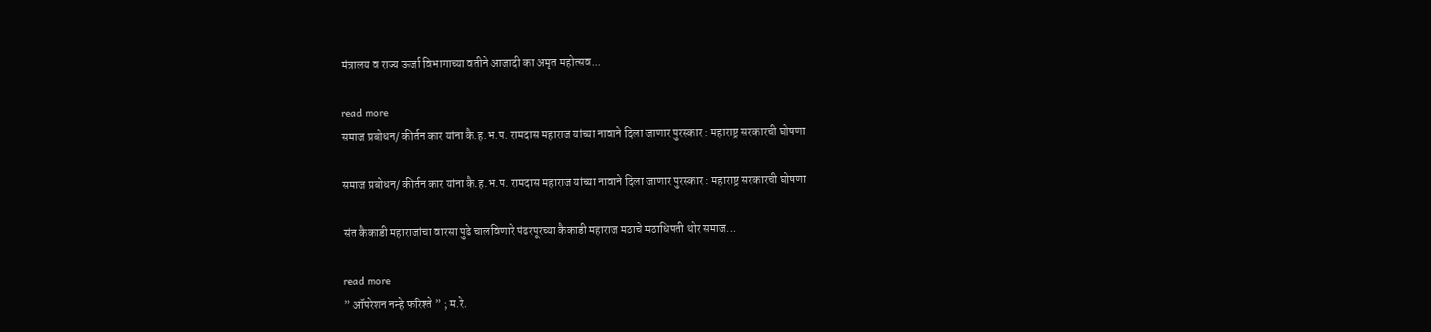मंत्रालय व राज्य ऊर्जा विभागाच्या वतीने आजादी का अमृत महोत्सव...

read more
समाज प्रबोधन/ कीर्तन कार यांना कै.ह.भ.प. रामदास महाराज यांच्या नावाने दिला जाणार पुरस्कार : महाराष्ट्र सरकारची घोषणा

समाज प्रबोधन/ कीर्तन कार यांना कै.ह.भ.प. रामदास महाराज यांच्या नावाने दिला जाणार पुरस्कार : महाराष्ट्र सरकारची घोषणा

संत कैकाडी महाराजांचा वारसा पुढे चालविणारे पंढरपूरच्या कैकाडी महाराज मठाचे मठाधिपती थोर समाज...

read more
” ऑपरेशन नन्हे फरिश्ते ” ; म.रे.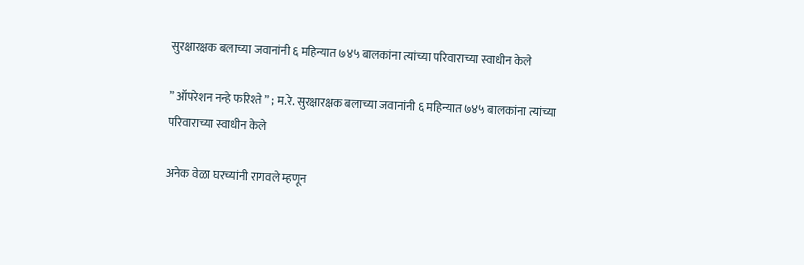सुरक्षारक्षक बलाच्या जवानांनी ६ महिन्यात ७४५ बालकांना त्यांच्या परिवाराच्या स्वाधीन केले

” ऑपरेशन नन्हे फरिश्ते ” ; म.रे. सुरक्षारक्षक बलाच्या जवानांनी ६ महिन्यात ७४५ बालकांना त्यांच्या परिवाराच्या स्वाधीन केले

अनेक वेळा घरच्यांनी रागवले म्हणून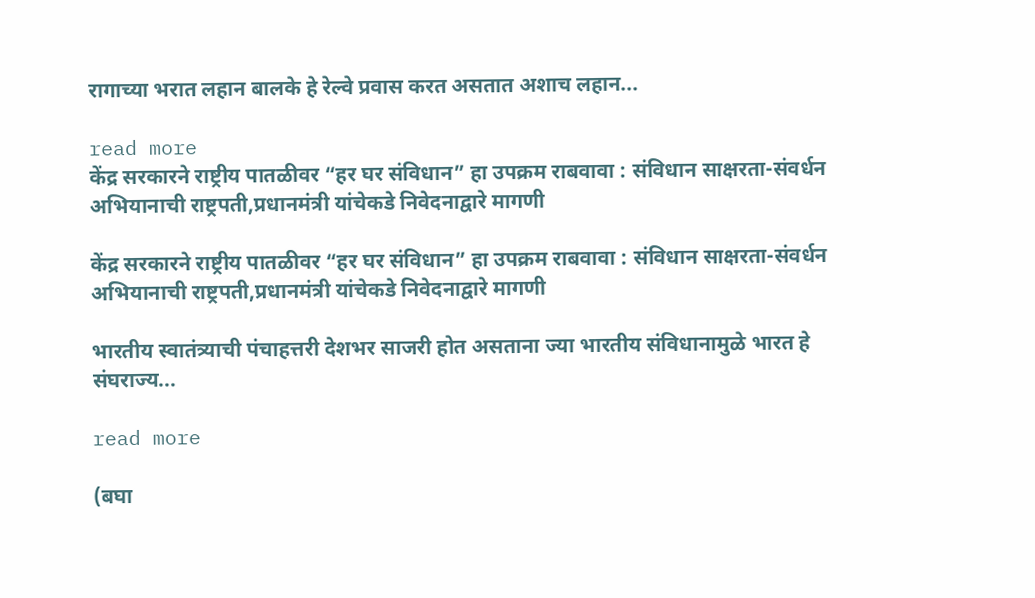रागाच्या भरात लहान बालके हे रेल्वे प्रवास करत असतात अशाच लहान...

read more
केंद्र सरकारने राष्ट्रीय पातळीवर “हर घर संविधान” हा उपक्रम राबवावा : संविधान साक्षरता-संवर्धन अभियानाची राष्ट्रपती,प्रधानमंत्री यांचेकडे निवेदनाद्वारे मागणी

केंद्र सरकारने राष्ट्रीय पातळीवर “हर घर संविधान” हा उपक्रम राबवावा : संविधान साक्षरता-संवर्धन अभियानाची राष्ट्रपती,प्रधानमंत्री यांचेकडे निवेदनाद्वारे मागणी

भारतीय स्वातंत्र्याची पंचाहत्तरी देशभर साजरी होत असताना ज्या भारतीय संविधानामुळे भारत हे संघराज्य...

read more

(बघा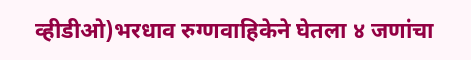व्हीडीओ)भरधाव रुग्णवाहिकेने घेतला ४ जणांचा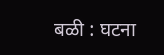बळी : घटना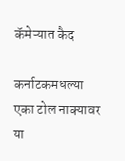कॅमेऱ्यात कैद

कर्नाटकमधल्या एका टोल नाक्यावर या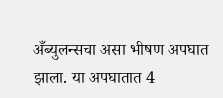अँब्युलन्सचा असा भीषण अपघात झाला. या अपघातात 4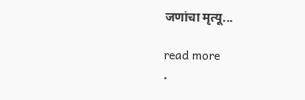जणांचा मृत्यू...

read more
.